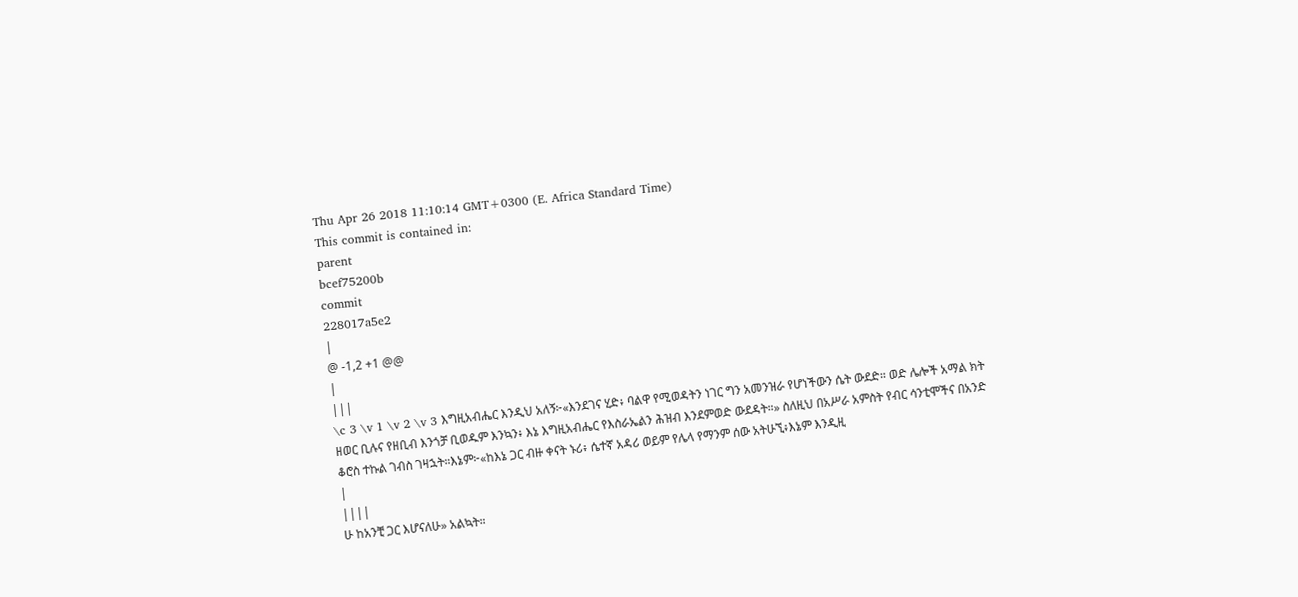Thu Apr 26 2018 11:10:14 GMT+0300 (E. Africa Standard Time)
This commit is contained in:
parent
bcef75200b
commit
228017a5e2
|
@ -1,2 +1 @@
|
|||
\c 3 \v 1 \v 2 \v 3 እግዚአብሔር እንዲህ አለኝ፦«እንደገና ሂድ፥ ባልዋ የሚወዳትን ነገር ግን አመንዝራ የሆነችውን ሴት ውደድ። ወድ ሌሎች አማል ክት ዘወር ቢሉና የዘቢብ እንጎቻ ቢወዱም እንኳን፥ እኔ እግዚአብሔር የእስራኤልን ሕዝብ እንደምወድ ውደዳት።» ስለዚህ በአሥራ አምስት የብር ሳንቲሞችና በአንድ ቆሮስ ተኩል ገብስ ገዛኋት።እኔም፦«ከእኔ ጋር ብዙ ቀናት ኑሪ፥ ሴተኛ አዳሪ ወይም የሌላ የማንም ሰው አትሁኚ፥እኔም እንዲዚ
|
||||
ሁ ከአንቺ ጋር እሆናለሁ» አልኳት።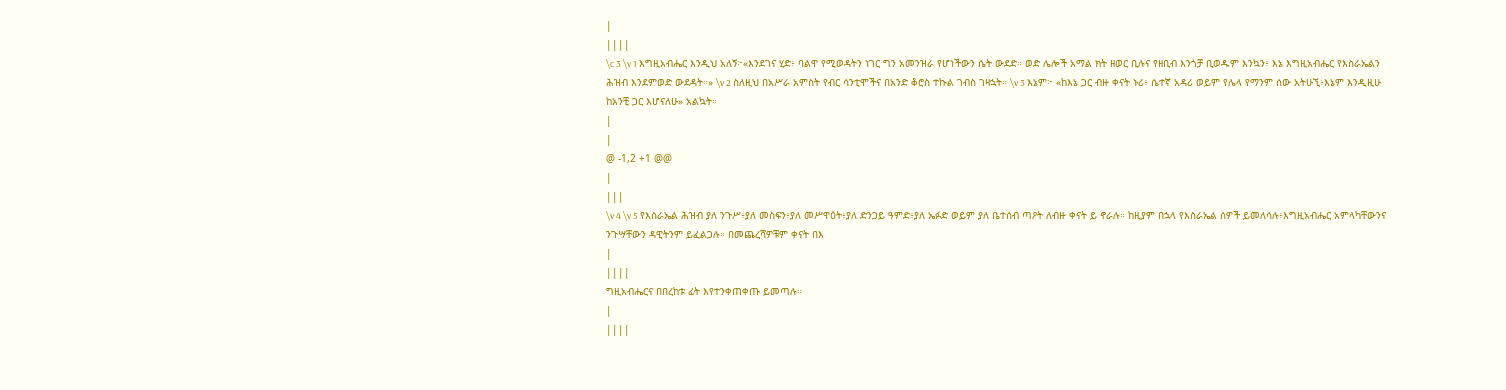|
||||
\c 3 \v 1 እግዚአብሔር እንዲህ አለኝ፦«እንደገና ሂድ፥ ባልዋ የሚወዳትን ነገር ግን አመንዝራ የሆነችውን ሴት ውደድ። ወድ ሌሎች አማል ክት ዘወር ቢሉና የዘቢብ እንጎቻ ቢወዱም እንኳን፥ እኔ እግዚአብሔር የእስራኤልን ሕዝብ እንደምወድ ውደዳት።» \v 2 ስለዚህ በአሥራ አምስት የብር ሳንቲሞችና በአንድ ቆሮስ ተኩል ገብስ ገዛኋት። \v 3 እኔም፦ «ከእኔ ጋር ብዙ ቀናት ኑሪ፥ ሴተኛ አዳሪ ወይም የሌላ የማንም ሰው አትሁኚ፥እኔም እንዲዚሁ ከአንቺ ጋር እሆናለሁ» አልኳት።
|
|
@ -1,2 +1 @@
|
|||
\v 4 \v 5 የእስራኤል ሕዝብ ያለ ንጉሥ፥ያለ መስፍን፥ያለ መሥዋዕት፥ያለ ድንጋይ ዓምድ፥ያለ ኤፉድ ወይም ያለ ቤተሰብ ጣዖት ለብዙ ቀናት ይ ኖራሉ። ከዚያም በኋላ የእስራኤል ሰዎች ይመለሳሉ፥እግዚአብሔር አምላካቸውንና ንጉሣቸውን ዳዊትንም ይፈልጋሉ። በመጨረሻዎቹም ቀናት በእ
|
||||
ግዚአብሔርና በበረከቱ ፊት እየተንቀጠቀጡ ይመጣሉ።
|
||||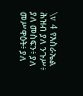\v 4 የእስራኤል ሕዝብ ያለ ንጉሥ፥ ያለ መስፍን፥ ያለ መሥዋዕት፥ ያለ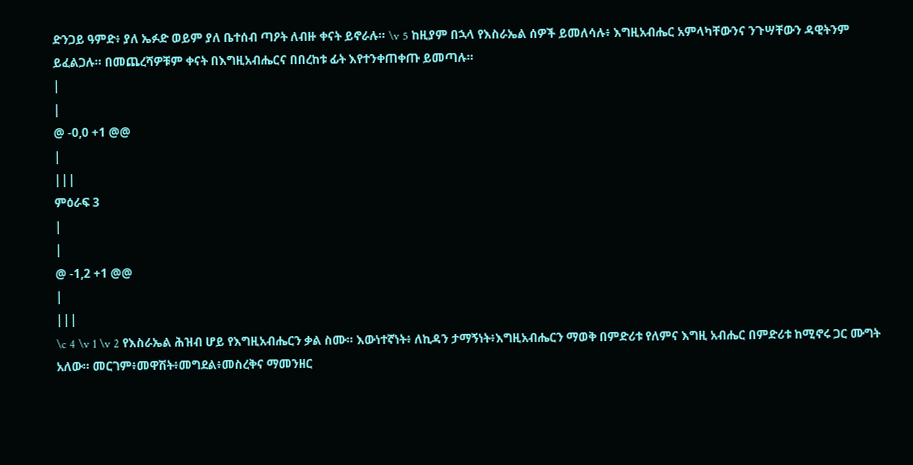ድንጋይ ዓምድ፥ ያለ ኤፉድ ወይም ያለ ቤተሰብ ጣዖት ለብዙ ቀናት ይኖራሉ። \v 5 ከዚያም በኋላ የእስራኤል ሰዎች ይመለሳሉ፥ እግዚአብሔር አምላካቸውንና ንጉሣቸውን ዳዊትንም ይፈልጋሉ። በመጨረሻዎቹም ቀናት በእግዚአብሔርና በበረከቱ ፊት እየተንቀጠቀጡ ይመጣሉ።
|
|
@ -0,0 +1 @@
|
|||
ምዕራፍ 3
|
|
@ -1,2 +1 @@
|
|||
\c 4 \v 1 \v 2 የእስራኤል ሕዝብ ሆይ የእግዚአብሔርን ቃል ስሙ። እውነተኛነት፥ ለኪዳን ታማኝነት፥እግዚአብሔርን ማወቅ በምድሪቱ የለምና እግዚ አብሔር በምድሪቱ ከሚኖሩ ጋር ሙግት አለው። መርገም፥መዋሽት፥መግደል፥መስረቅና ማመንዘር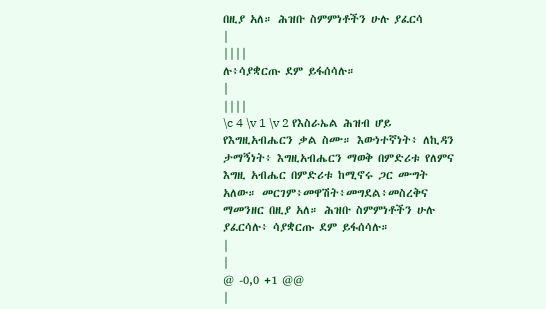በዚያ አለ። ሕዝቡ ስምምነቶችን ሁሉ ያፈርሳ
|
||||
ሉ፥ሳያቋርጡ ደም ይፋሰሳሉ።
|
||||
\c 4 \v 1 \v 2 የእስራኤል ሕዝብ ሆይ የእግዚአብሔርን ቃል ስሙ። እውነተኛነት፥ ለኪዳን ታማኝነት፥ እግዚአብሔርን ማወቅ በምድሪቱ የለምና እግዚ አብሔር በምድሪቱ ከሚኖሩ ጋር ሙግት አለው። መርገም፥መዋሽት፥መግደል፥መስረቅና ማመንዘር በዚያ አለ። ሕዝቡ ስምምነቶችን ሁሉ ያፈርሳሉ፥ ሳያቋርጡ ደም ይፋሰሳሉ።
|
|
@ -0,0 +1 @@
|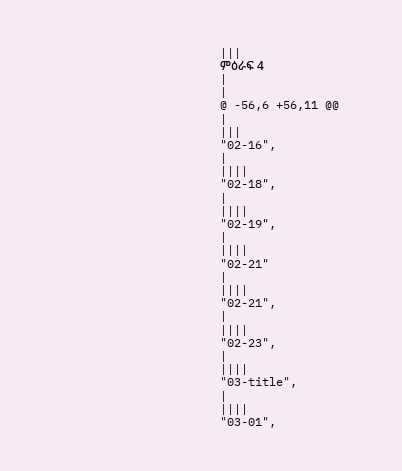|||
ምዕራፍ 4
|
|
@ -56,6 +56,11 @@
|
|||
"02-16",
|
||||
"02-18",
|
||||
"02-19",
|
||||
"02-21"
|
||||
"02-21",
|
||||
"02-23",
|
||||
"03-title",
|
||||
"03-01",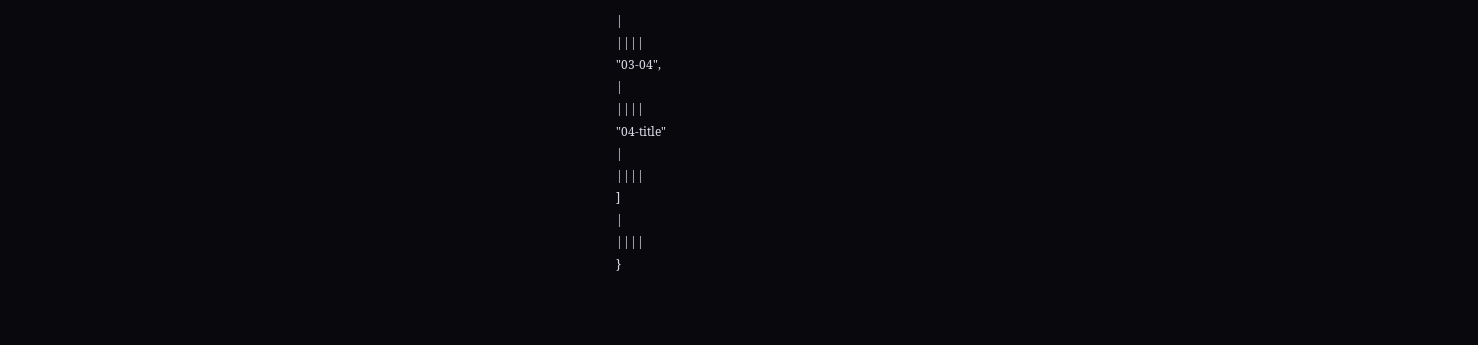|
||||
"03-04",
|
||||
"04-title"
|
||||
]
|
||||
}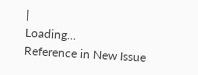|
Loading…
Reference in New Issue